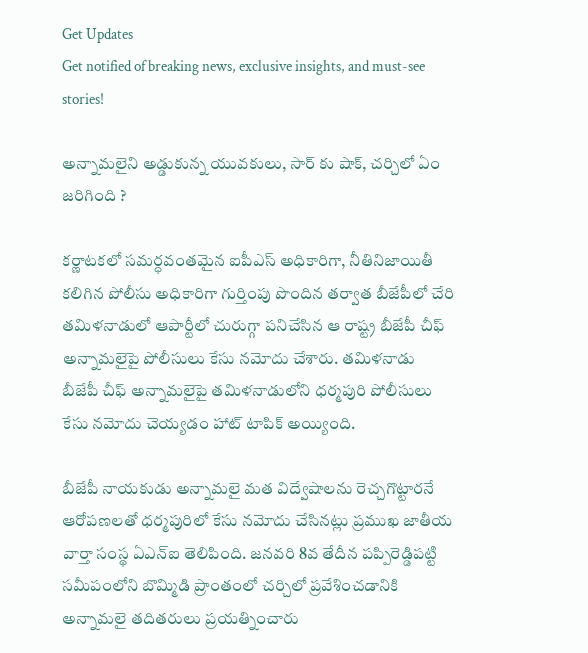Get Updates
Get notified of breaking news, exclusive insights, and must-see stories!

అన్నామలైని అడ్డుకున్న యువకులు, సార్ కు షాక్, చర్చిలో ఏం జరిగింది ?

కర్ణాటకలో సమర్ధవంతమైన ఐపీఎస్ అధికారిగా, నీతినిజాయితీ కలిగిన పోలీసు అధికారిగా గుర్తింపు పొందిన తర్వాత బీజేపీలో చేరి తమిళనాడులో ఆపార్టీలో చురుగ్గా పనిచేసిన ఆ రాష్ట్ర బీజేపీ చీఫ్ అన్నామలైపై పోలీసులు కేసు నమోదు చేశారు. తమిళనాడు బీజేపీ చీఫ్ అన్నామలైపై తమిళనాడులోని ధర్మపురి పోలీసులు కేసు నమోదు చెయ్యడం హాట్ టాపిక్ అయ్యింది.

బీజేపీ నాయకుడు అన్నామలై మత విద్వేషాలను రెచ్చగొట్టారనే ఆరోపణలతో ధర్మపురిలో కేసు నమోదు చేసినట్లు ప్రముఖ జాతీయ వార్తా సంస్థ ఏఎన్ఐ తెలిపింది. జనవరి 8వ తేదీన పప్పిరెడ్డిపట్టి సమీపంలోని బొమ్మిడి ప్రాంతంలో చర్చిలో ప్రవేశించడానికి అన్నామలై తదితరులు ప్రయత్నించారు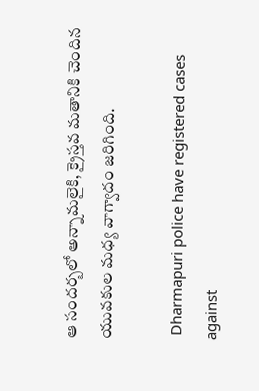ఆ సందర్బలో అన్నామలైకి, క్రైస్తవ మతానికి చెందిన యువకుల మధ్య వాగ్వాదం జరిగింది.

 Dharmapuri police have registered cases against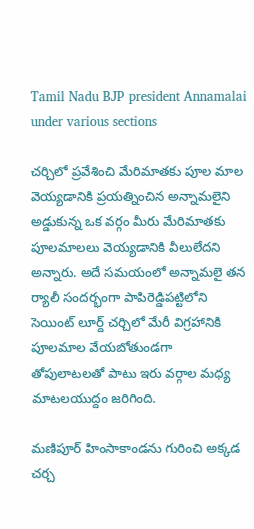Tamil Nadu BJP president Annamalai under various sections

చర్చిలో ప్రవేశించి మేరిమాతకు పూల మాల వెయ్యడానికి ప్రయత్నించిన అన్నామలైని అడ్డుకున్న ఒక వర్గం మీరు మేరిమాతకు పూలమాలలు వెయ్యడానికి వీలులేదని అన్నారు. అదే సమయంలో అన్నామలై తన ర్యాలీ సందర్భంగా పాపిరెడ్డిపట్టిలోని సెయింట్ లూర్ద్ చర్చిలో మేరీ విగ్రహానికి పూలమాల వేయబోతుండగా తోపులాటలతో పాటు ఇరు వర్గాల మధ్య మాటలయుద్దం జరిగింది.

మణిపూర్ హింసాకాండను గురించి అక్కడ చర్చ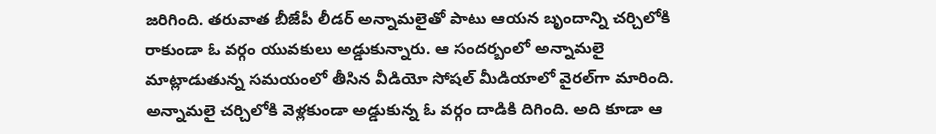జరిగింది. తరువాత బీజేపీ లీడర్ అన్నామలైతో పాటు ఆయన బృందాన్ని చర్చిలోకి రాకుండా ఓ వర్గం యువకులు అడ్డుకున్నారు. ఆ సందర్బంలో అన్నామలై మాట్లాడుతున్న సమయంలో తీసిన వీడియో సోషల్ మీడియాలో వైరల్‌గా మారింది. అన్నామలై చర్చిలోకి వెళ్లకుండా అడ్డుకున్న ఓ వర్గం దాడికి దిగింది. అది కూడా ఆ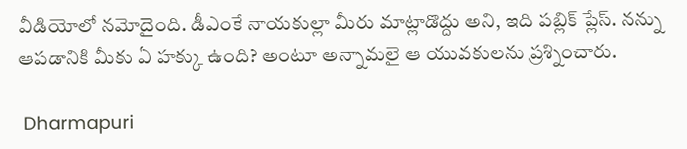వీడియోలో నమోదైంది. డీఎంకే నాయకుల్లా మీరు మాట్లాడొద్దు అని, ఇది పబ్లిక్ ప్లేస్. నన్ను ఆపడానికి మీకు ఏ హక్కు ఉంది? అంటూ అన్నామలై ఆ యువకులను ప్రశ్నించారు.

 Dharmapuri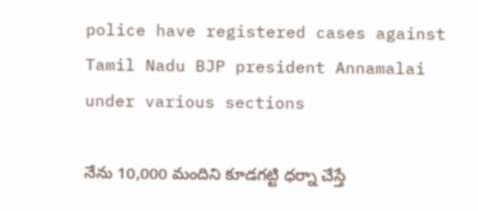police have registered cases against Tamil Nadu BJP president Annamalai under various sections

నేను 10,000 మందిని కూడగట్టి ధర్నా చేస్తే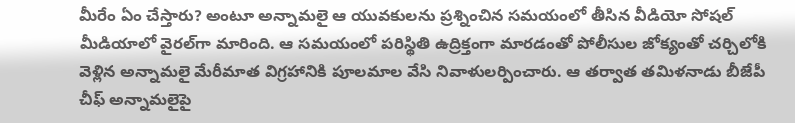మీరేం ఏం చేస్తారు? అంటూ అన్నామలై ఆ యువకులను ప్రశ్నించిన సమయంలో తీసిన వీడియో సోషల్ మీడియాలో వైరల్‌గా మారింది. ఆ సమయంలో పరిస్థితి ఉద్రిక్తంగా మారడంతో పోలీసుల జోక్యంతో చర్చిలోకి వెళ్లిన అన్నామలై మేరీమాత విగ్రహానికి పూలమాల వేసి నివాళులర్పించారు. ఆ తర్వాత తమిళనాడు బీజేపీ చీఫ్ అన్నామలైపై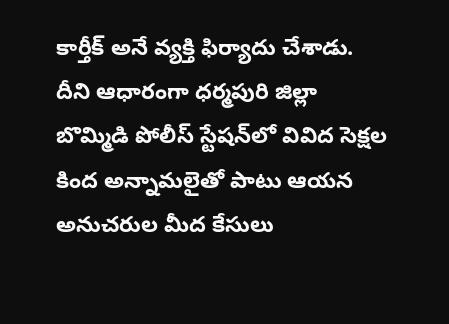కార్తీక్ అనే వ్యక్తి ఫిర్యాదు చేశాడు. దీని ఆధారంగా ధర్మపురి జిల్లా బొమ్మిడి పోలీస్ స్టేషన్‌లో వివిద సెక్షల కింద అన్నామలైతో పాటు ఆయన అనుచరుల మీద కేసులు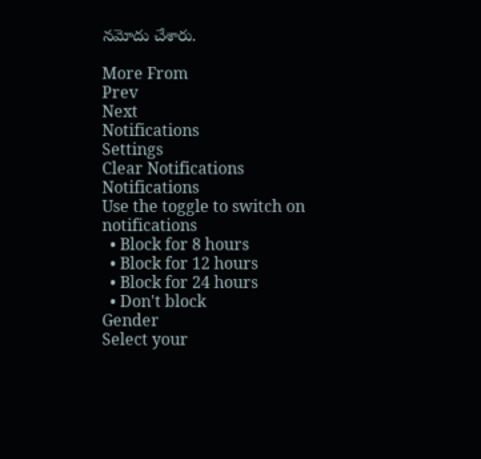నమోదు చేశారు.

More From
Prev
Next
Notifications
Settings
Clear Notifications
Notifications
Use the toggle to switch on notifications
  • Block for 8 hours
  • Block for 12 hours
  • Block for 24 hours
  • Don't block
Gender
Select your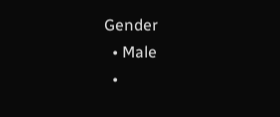Gender
  • Male
  •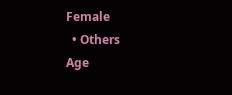Female
  • Others
Age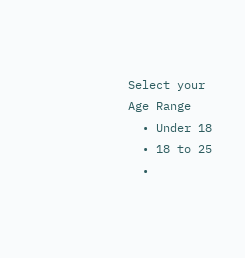Select your Age Range
  • Under 18
  • 18 to 25
  •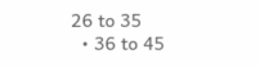26 to 35
  • 36 to 45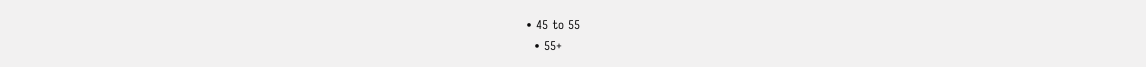• 45 to 55
  • 55+